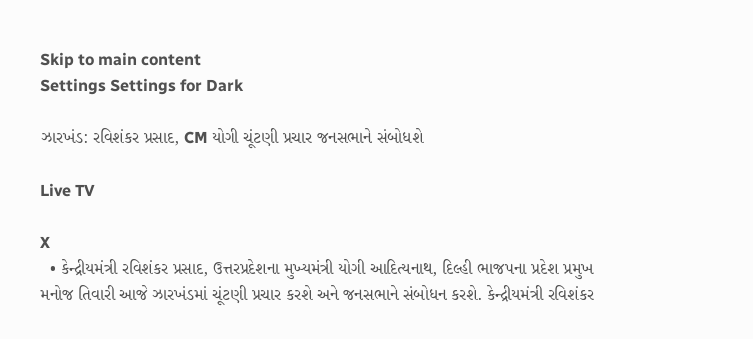Skip to main content
Settings Settings for Dark

ઝારખંડ: રવિશંકર પ્રસાદ, CM યોગી ચૂંટણી પ્રચાર જનસભાને સંબોધશે

Live TV

X
  • કેન્દ્રીયમંત્રી રવિશંકર પ્રસાદ, ઉત્તરપ્રદેશના મુખ્યમંત્રી યોગી આદિત્યનાથ, દિલ્હી ભાજપના પ્રદેશ પ્રમુખ મનોજ તિવારી આજે ઝારખંડમાં ચૂંટણી પ્રચાર કરશે અને જનસભાને સંબોધન કરશે. કેન્દ્રીયમંત્રી રવિશંકર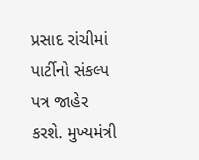પ્રસાદ રાંચીમાં પાર્ટીનો સંકલ્પ પત્ર જાહેર કરશે. મુખ્યમંત્રી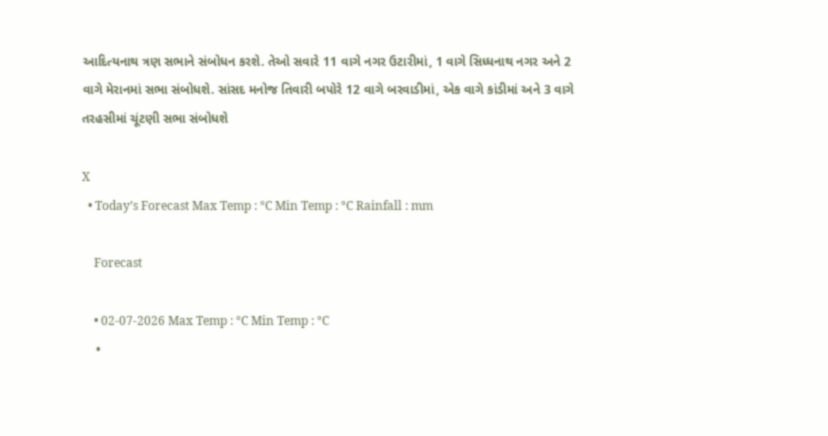આદિત્યનાથ ત્રણ સભાને સંબોધન કરશે. તેઓ સવારે 11 વાગે નગર ઉટારીમાં, 1 વાગે સિધ્ધનાથ નગર અને 2 વાગે મેરાનમાં સભા સંબોધશે. સાંસદ મનોજ તિવારી બપોરે 12 વાગે બરવાડીમાં, એક વાગે કાંડીમાં અને 3 વાગે તરહસીમાં ચૂંટણી સભા સંબોધશે

X
  • Today’s Forecast Max Temp : °C Min Temp : °C Rainfall : mm

    Forecast

    • 02-07-2026 Max Temp : °C Min Temp : °C
    •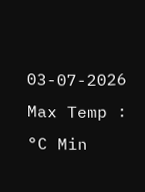03-07-2026 Max Temp : °C Min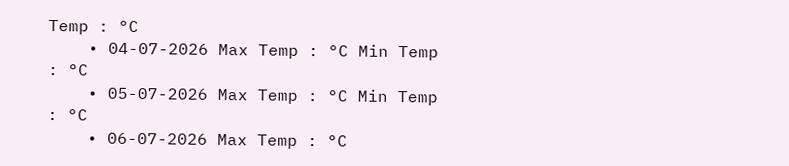Temp : °C
    • 04-07-2026 Max Temp : °C Min Temp : °C
    • 05-07-2026 Max Temp : °C Min Temp : °C
    • 06-07-2026 Max Temp : °C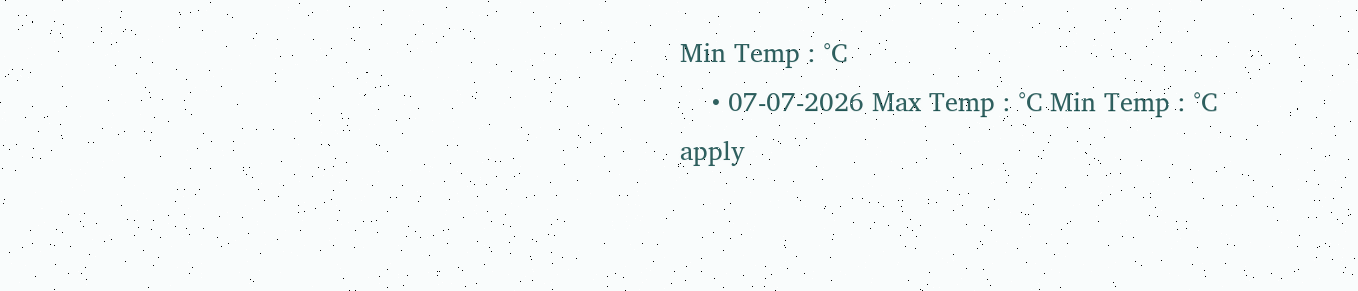Min Temp : °C
    • 07-07-2026 Max Temp : °C Min Temp : °C
apply